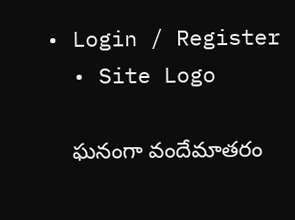• Login / Register
  • Site Logo

    ఘనంగా వందేమాతరం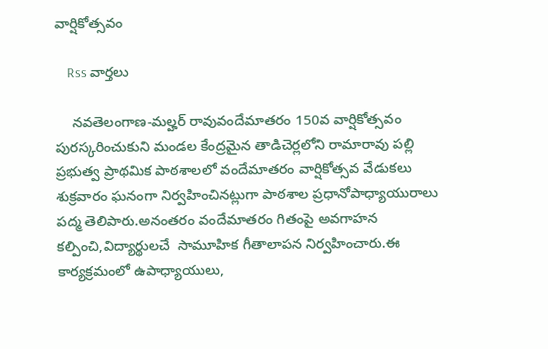వార్షికోత్సవం

    Rss వార్తలు

    నవతెలంగాణ-మల్హర్ రావువందేమాతరం 150వ వార్షికోత్సవం పురస్కరించుకుని మండల కేంద్రమైన తాడిచెర్లలోని రామారావు పల్లి ప్రభుత్వ ప్రాథమిక పాఠశాలలో వందేమాతరం వార్షికోత్సవ వేడుకలు శుక్రవారం ఘనంగా నిర్వహించినట్లుగా పాఠశాల ప్రధానోపాధ్యాయురాలు పద్మ తెలిపారు.అనంతరం వందేమాతరం గితంపై అవగాహన కల్పించి,విద్యార్థులచే  సామూహిక గీతాలాపన నిర్వహించారు.ఈ కార్యక్రమంలో ఉపాధ్యాయులు,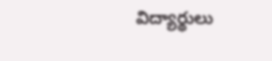విద్యార్థులు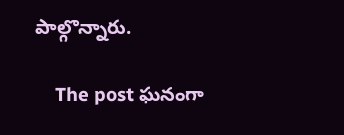పాల్గొన్నారు.

    The post ఘనంగా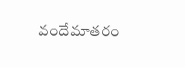వందేమాతరం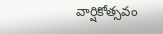వార్షికోత్సవం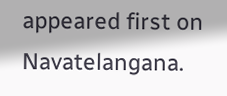appeared first on Navatelangana.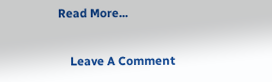Read More...

    Leave A Comment